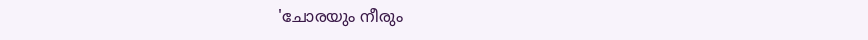'ചോരയും നീരും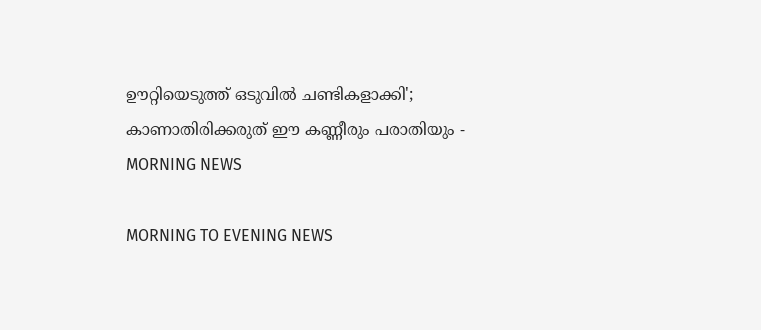ഊറ്റിയെടുത്ത് ഒടുവില്‍ ചണ്ടികളാക്കി'; കാണാതിരിക്കരുത് ഈ കണ്ണീരും പരാതിയും - MORNING NEWS

MORNING TO EVENING NEWS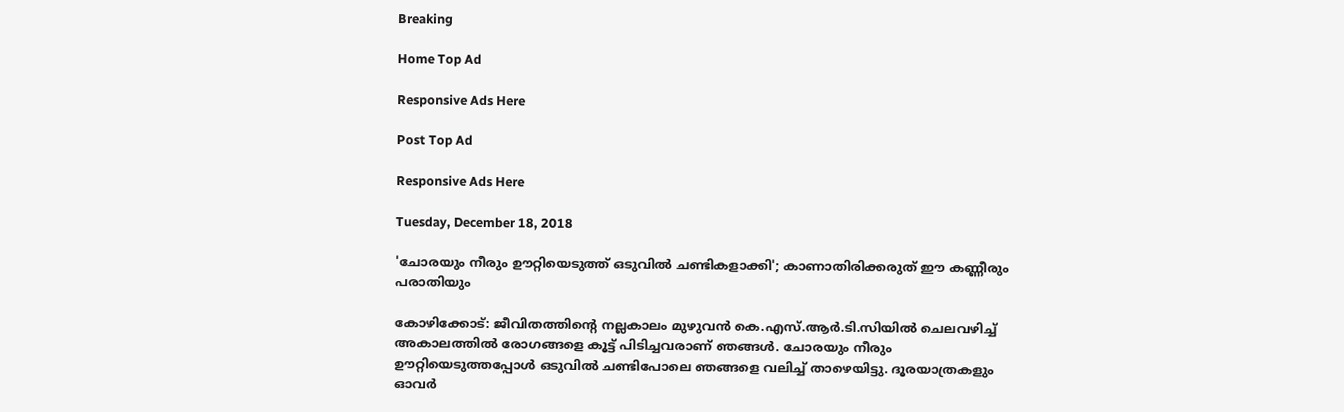Breaking

Home Top Ad

Responsive Ads Here

Post Top Ad

Responsive Ads Here

Tuesday, December 18, 2018

'ചോരയും നീരും ഊറ്റിയെടുത്ത് ഒടുവില്‍ ചണ്ടികളാക്കി'; കാണാതിരിക്കരുത് ഈ കണ്ണീരും പരാതിയും

കോഴിക്കോട്: ജീവിതത്തിന്റെ നല്ലകാലം മുഴുവൻ കെ.എസ്.ആർ.ടി.സിയിൽ ചെലവഴിച്ച് അകാലത്തിൽ രോഗങ്ങളെ കൂട്ട് പിടിച്ചവരാണ് ഞങ്ങൾ. ചോരയും നീരും ഊറ്റിയെടുത്തപ്പോൾ ഒടുവിൽ ചണ്ടിപോലെ ഞങ്ങളെ വലിച്ച് താഴെയിട്ടു. ദൂരയാത്രകളും ഓവർ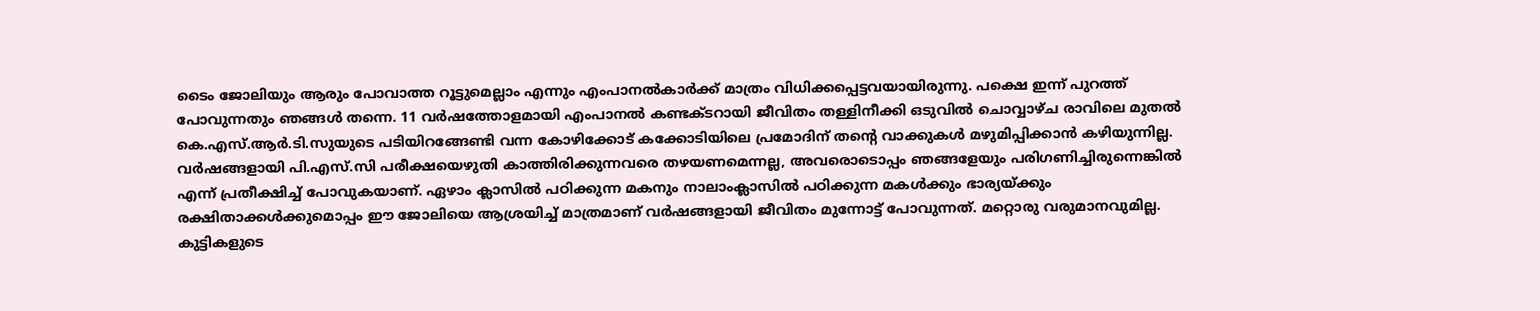ടൈം ജോലിയും ആരും പോവാത്ത റൂട്ടുമെല്ലാം എന്നും എംപാനൽകാർക്ക് മാത്രം വിധിക്കപ്പെട്ടവയായിരുന്നു. പക്ഷെ ഇന്ന് പുറത്ത് പോവുന്നതും ഞങ്ങൾ തന്നെ. 11 വർഷത്തോളമായി എംപാനൽ കണ്ടക്ടറായി ജീവിതം തള്ളിനീക്കി ഒടുവിൽ ചൊവ്വാഴ്ച രാവിലെ മുതൽ കെ.എസ്.ആർ.ടി.സുയുടെ പടിയിറങ്ങേണ്ടി വന്ന കോഴിക്കോട് കക്കോടിയിലെ പ്രമോദിന് തന്റെ വാക്കുകൾ മഴുമിപ്പിക്കാൻ കഴിയുന്നില്ല. വർഷങ്ങളായി പി.എസ്.സി പരീക്ഷയെഴുതി കാത്തിരിക്കുന്നവരെ തഴയണമെന്നല്ല, അവരൊടൊപ്പം ഞങ്ങളേയും പരിഗണിച്ചിരുന്നെങ്കിൽ എന്ന് പ്രതീക്ഷിച്ച് പോവുകയാണ്. ഏഴാം ക്ലാസിൽ പഠിക്കുന്ന മകനും നാലാംക്ലാസിൽ പഠിക്കുന്ന മകൾക്കും ഭാര്യയ്ക്കും രക്ഷിതാക്കൾക്കുമൊപ്പം ഈ ജോലിയെ ആശ്രയിച്ച് മാത്രമാണ് വർഷങ്ങളായി ജീവിതം മുന്നോട്ട് പോവുന്നത്. മറ്റൊരു വരുമാനവുമില്ല. കുട്ടികളുടെ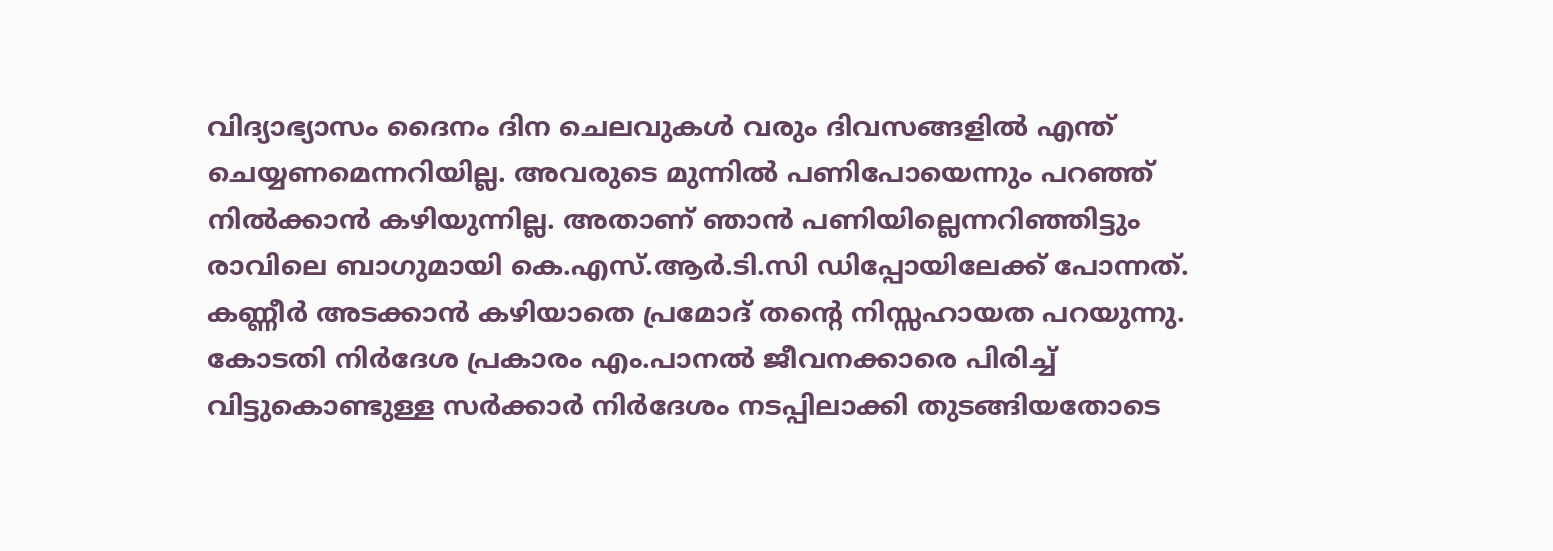വിദ്യാഭ്യാസം ദൈനം ദിന ചെലവുകൾ വരും ദിവസങ്ങളിൽ എന്ത് ചെയ്യണമെന്നറിയില്ല. അവരുടെ മുന്നിൽ പണിപോയെന്നും പറഞ്ഞ് നിൽക്കാൻ കഴിയുന്നില്ല. അതാണ് ഞാൻ പണിയില്ലെന്നറിഞ്ഞിട്ടും രാവിലെ ബാഗുമായി കെ.എസ്.ആർ.ടി.സി ഡിപ്പോയിലേക്ക് പോന്നത്. കണ്ണീർ അടക്കാൻ കഴിയാതെ പ്രമോദ് തന്റെ നിസ്സഹായത പറയുന്നു. കോടതി നിർദേശ പ്രകാരം എം.പാനൽ ജീവനക്കാരെ പിരിച്ച് വിട്ടുകൊണ്ടുള്ള സർക്കാർ നിർദേശം നടപ്പിലാക്കി തുടങ്ങിയതോടെ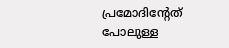പ്രമോദിന്റേത് പോലുള്ള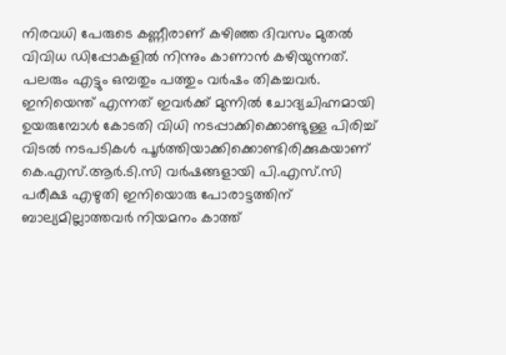നിരവധി പേരുടെ കണ്ണീരാണ് കഴിഞ്ഞ ദിവസം മുതൽ വിവിധ ഡിപ്പോകളിൽ നിന്നും കാണാൻ കഴിയുന്നത്. പലരും എട്ടും ഒമ്പതും പത്തും വർഷം തികച്ചവർ. ഇനിയെന്ത് എന്നത് ഇവർക്ക് മുന്നിൽ ചോദ്യചിഹ്നമായി ഉയരുമ്പോൾ കോടതി വിധി നടപ്പാക്കിക്കൊണ്ടുള്ള പിരിച്ച് വിടൽ നടപടികൾ പൂർത്തിയാക്കിക്കൊണ്ടിരിക്കുകയാണ് കെ.എസ്.ആർ.ടി.സി വർഷങ്ങളായി പി.എസ്.സി പരീക്ഷ എഴുതി ഇനിയൊരു പോരാട്ടത്തിന് ബാല്യമില്ലാത്തവർ നിയമനം കാത്ത്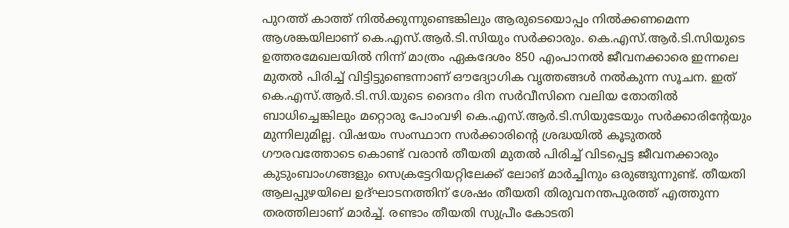പുറത്ത് കാത്ത് നിൽക്കുന്നുണ്ടെങ്കിലും ആരുടെയൊപ്പം നിൽക്കണമെന്ന ആശങ്കയിലാണ് കെ.എസ്.ആർ.ടി.സിയും സർക്കാരും. കെ.എസ്.ആർ.ടി.സിയുടെ ഉത്തരമേഖലയിൽ നിന്ന് മാത്രം ഏകദേശം 850 എംപാനൽ ജീവനക്കാരെ ഇന്നലെ മുതൽ പിരിച്ച് വിട്ടിട്ടുണ്ടെന്നാണ് ഔദ്യോഗിക വൃത്തങ്ങൾ നൽകുന്ന സൂചന. ഇത് കെ.എസ്.ആർ.ടി.സി.യുടെ ദൈനം ദിന സർവീസിനെ വലിയ തോതിൽ ബാധിച്ചെങ്കിലും മറ്റൊരു പോംവഴി കെ.എസ്.ആർ.ടി.സിയുടേയും സർക്കാരിന്റേയും മുന്നിലുമില്ല. വിഷയം സംസ്ഥാന സർക്കാരിന്റെ ശ്രദ്ധയിൽ കൂടുതൽ ഗൗരവത്തോടെ കൊണ്ട് വരാൻ തീയതി മുതൽ പിരിച്ച് വിടപ്പെട്ട ജീവനക്കാരും കുടുംബാംഗങ്ങളും സെക്രട്ടേറിയറ്റിലേക്ക് ലോങ് മാർച്ചിനും ഒരുങ്ങുന്നുണ്ട്. തീയതി ആലപ്പുഴയിലെ ഉദ്ഘാടനത്തിന് ശേഷം തീയതി തിരുവനന്തപുരത്ത് എത്തുന്ന തരത്തിലാണ് മാർച്ച്. രണ്ടാം തീയതി സുപ്രീം കോടതി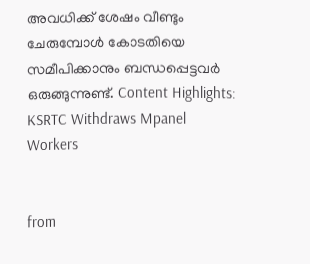അവധിക്ക് ശേഷം വീണ്ടും ചേരുമ്പോൾ കോടതിയെ സമീപിക്കാനും ബന്ധപ്പെട്ടവർ ഒരുങ്ങുന്നുണ്ട്. Content Highlights: KSRTC Withdraws Mpanel Workers


from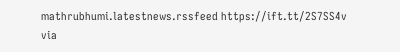mathrubhumi.latestnews.rssfeed https://ift.tt/2S7SS4v
via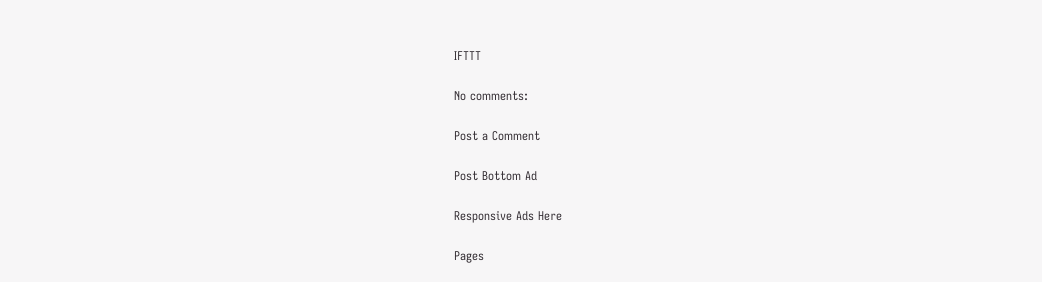IFTTT

No comments:

Post a Comment

Post Bottom Ad

Responsive Ads Here

Pages